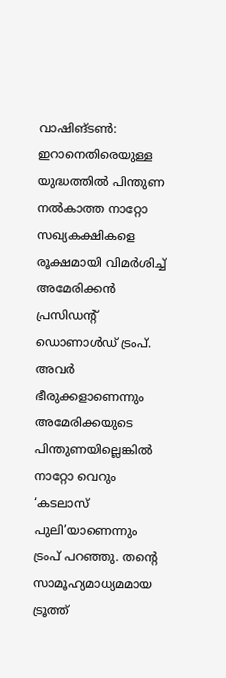വാഷിങ്ടൺ: ഇറാനെതിരെയുള്ള യുദ്ധത്തിൽ പിന്തുണ നൽകാത്ത നാറ്റോ സഖ്യകക്ഷികളെ രൂക്ഷമായി വിമർശിച്ച് അമേരിക്കൻ പ്രസിഡന്റ് ഡൊണാൾഡ് ട്രംപ്. അവർ ഭീരുക്കളാണെന്നും അമേരിക്കയുടെ പിന്തുണയില്ലെങ്കിൽ നാറ്റോ വെറും ‘കടലാസ് പുലി’യാണെന്നും ട്രംപ് പറഞ്ഞു. തന്റെ സാമൂഹ്യമാധ്യമമായ ട്രൂത്ത്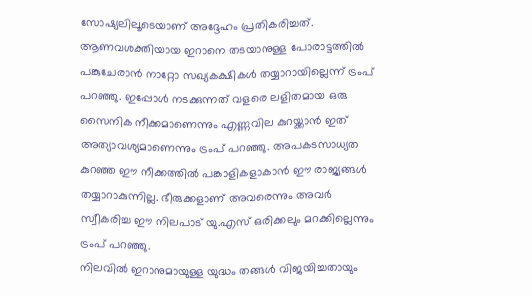സോഷ്യലിലൂടെയാണ് അദ്ദേഹം പ്രതികരിച്ചത്.
ആണവശക്തിയായ ഇറാനെ തടയാനുള്ള പോരാട്ടത്തിൽ പങ്കുചേരാൻ നാറ്റോ സഖ്യകക്ഷികൾ തയ്യാറായില്ലെന്ന് ട്രംപ് പറഞ്ഞു. ഇപ്പോൾ നടക്കുന്നത് വളരെ ലളിതമായ ഒരു സൈനിക നീക്കമാണെന്നും എണ്ണവില കുറയ്ക്കാൻ ഇത് അത്യാവശ്യമാണെന്നും ട്രംപ് പറഞ്ഞു. അപകടസാധ്യത കുറഞ്ഞ ഈ നീക്കത്തിൽ പങ്കാളികളാകാൻ ഈ രാജ്യങ്ങൾ തയ്യാറാകുന്നില്ല. ഭീരുക്കളാണ് അവരെന്നും അവർ സ്വീകരിച്ച ഈ നിലപാട് യു.എസ് ഒരിക്കലും മറക്കില്ലെന്നും ട്രംപ് പറഞ്ഞു.
നിലവിൽ ഇറാനുമായുള്ള യുദ്ധം തങ്ങൾ വിജയിച്ചതായും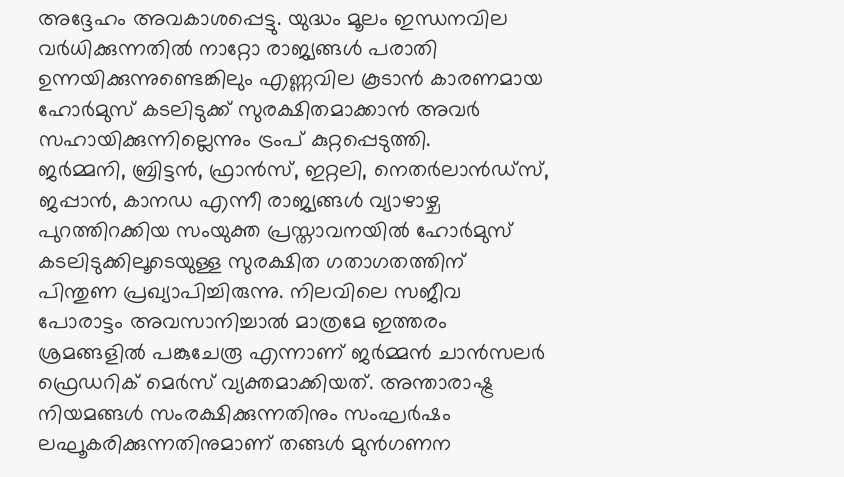അദ്ദേഹം അവകാശപ്പെട്ടു. യുദ്ധം മൂലം ഇന്ധനവില വർധിക്കുന്നതിൽ നാറ്റോ രാജ്യങ്ങൾ പരാതി ഉന്നയിക്കുന്നുണ്ടെങ്കിലും എണ്ണവില കൂടാൻ കാരണമായ ഹോർമുസ് കടലിടുക്ക് സുരക്ഷിതമാക്കാൻ അവർ സഹായിക്കുന്നില്ലെന്നും ട്രംപ് കുറ്റപ്പെടുത്തി.
ജർമ്മനി, ബ്രിട്ടൻ, ഫ്രാൻസ്, ഇറ്റലി, നെതർലാൻഡ്സ്, ജപ്പാൻ, കാനഡ എന്നീ രാജ്യങ്ങൾ വ്യാഴാഴ്ച പുറത്തിറക്കിയ സംയുക്ത പ്രസ്താവനയിൽ ഹോർമുസ് കടലിടുക്കിലൂടെയുള്ള സുരക്ഷിത ഗതാഗതത്തിന് പിന്തുണ പ്രഖ്യാപിച്ചിരുന്നു. നിലവിലെ സജീവ പോരാട്ടം അവസാനിച്ചാൽ മാത്രമേ ഇത്തരം ശ്രമങ്ങളിൽ പങ്കുചേരൂ എന്നാണ് ജർമ്മൻ ചാൻസലർ ഫ്രെഡറിക് മെർസ് വ്യക്തമാക്കിയത്. അന്താരാഷ്ട്ര നിയമങ്ങൾ സംരക്ഷിക്കുന്നതിനും സംഘർഷം ലഘൂകരിക്കുന്നതിനുമാണ് തങ്ങൾ മുൻഗണന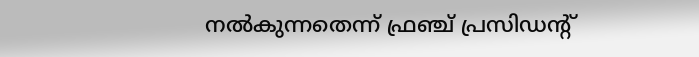നൽകുന്നതെന്ന് ഫ്രഞ്ച് പ്രസിഡന്റ്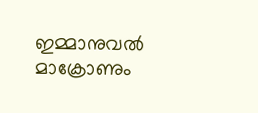ഇമ്മാനുവൽ മാക്രോണും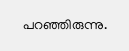പറഞ്ഞിരുന്നു.